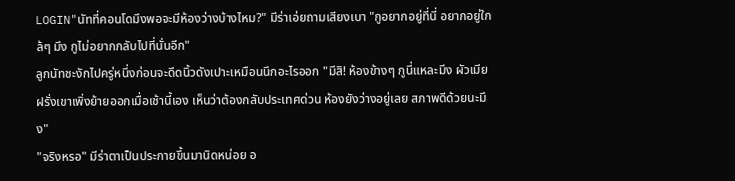LOGIN"นัทที่คอนโดมึงพอจะมีห้องว่างบ้างไหม?" มีร่าเอ่ยถามเสียงเบา "กูอยากอยู่ที่นี่ อยากอยู่ใกล้ๆ มึง กูไม่อยากกลับไปที่นั่นอีก"
ลูกนัทชะงักไปครู่หนึ่งก่อนจะดีดนิ้วดังเปาะเหมือนนึกอะไรออก "มีสิ! ห้องข้างๆ กูนี่แหละมึง ผัวเมียฝรั่งเขาเพิ่งย้ายออกเมื่อเช้านี้เอง เห็นว่าต้องกลับประเทศด่วน ห้องยังว่างอยู่เลย สภาพดีด้วยนะมึง"
"จริงหรอ" มีร่าตาเป็นประกายขึ้นมานิดหน่อย อ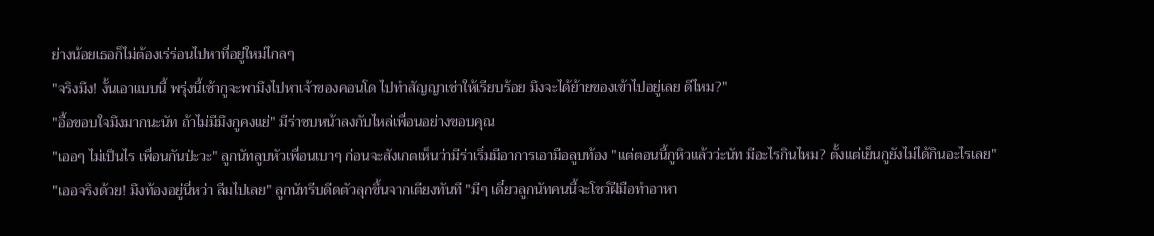ย่างน้อยเธอก็ไม่ต้องเร่ร่อนไปหาที่อยู่ใหม่ไกลๆ
"จริงมึง! งั้นเอาแบบนี้ พรุ่งนี้เช้ากูจะพามึงไปหาเจ้าของคอนโด ไปทำสัญญาเช่าให้เรียบร้อย มึงจะได้ย้ายของเข้าไปอยู่เลย ดีไหม?"
"อื้อขอบใจมึงมากนะนัท ถ้าไม่มีมึงกูคงแย่" มีร่าซบหน้าลงกับไหล่เพื่อนอย่างขอบคุณ
"เออๆ ไม่เป็นไร เพื่อนกันป่ะวะ" ลูกนัทลูบหัวเพื่อนเบาๆ ก่อนจะสังเกตเห็นว่ามีร่าเริ่มมีอาการเอามือลูบท้อง "แต่ตอนนี้กูหิวแล้วว่ะนัท มีอะไรกินไหม? ตั้งแต่เย็นกูยังไม่ได้กินอะไรเลย"
"เออจริงด้วย! มึงท้องอยู่นี่หว่า ลืมไปเลย" ลูกนัทรีบดีดตัวลุกขึ้นจากเตียงทันที "มีๆ เดี๋ยวลูกนัทคนนี้จะโชว์ฝีมือทำอาหา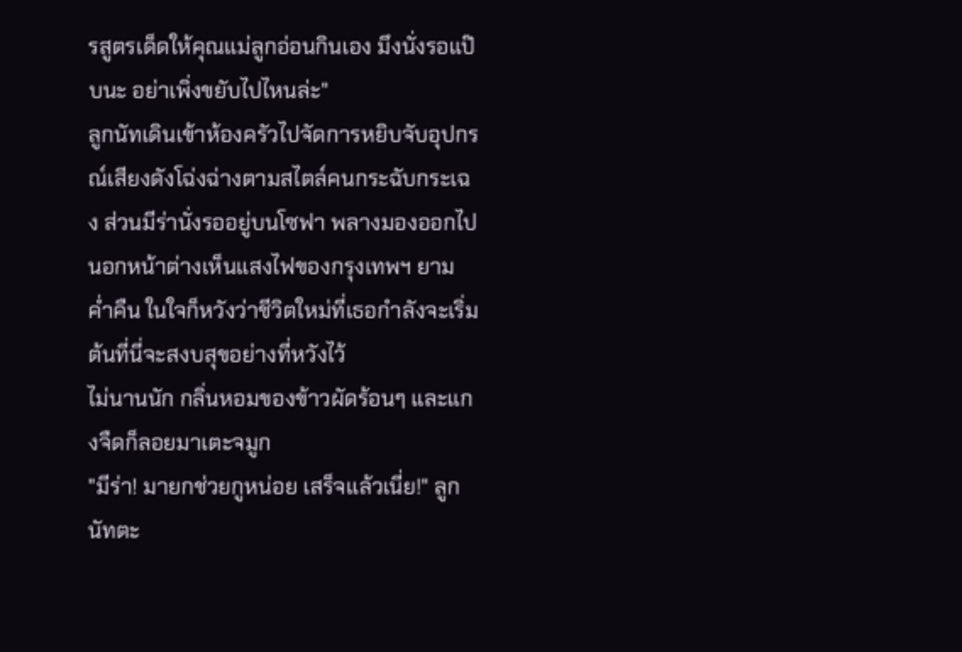รสูตรเด็ดให้คุณแม่ลูกอ่อนกินเอง มึงนั่งรอแป๊บนะ อย่าเพิ่งขยับไปไหนล่ะ"
ลูกนัทเดินเข้าห้องครัวไปจัดการหยิบจับอุปกรณ์เสียงดังโฉ่งฉ่างตามสไตล์คนกระฉับกระเฉง ส่วนมีร่านั่งรออยู่บนโซฟา พลางมองออกไปนอกหน้าต่างเห็นแสงไฟของกรุงเทพฯ ยามค่ำคืน ในใจก็หวังว่าชีวิตใหม่ที่เธอกำลังจะเริ่มต้นที่นี่จะสงบสุขอย่างที่หวังไว้
ไม่นานนัก กลิ่นหอมของข้าวผัดร้อนๆ และแกงจืดก็ลอยมาเตะจมูก
"มีร่า! มายกช่วยกูหน่อย เสร็จแล้วเนี่ย!" ลูกนัทตะ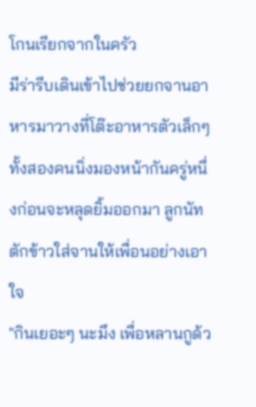โกนเรียกจากในครัว
มีร่ารีบเดินเข้าไปช่วยยกจานอาหารมาวางที่โต๊ะอาหารตัวเล็กๆ ทั้งสองคนนิ่งมองหน้ากันครู่หนึ่งก่อนจะหลุดยิ้มออกมา ลูกนัทตักข้าวใส่จานให้เพื่อนอย่างเอาใจ
"กินเยอะๆ นะมึง เพื่อหลานกูด้ว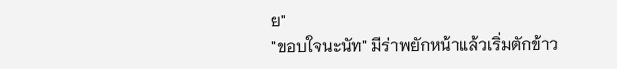ย"
"ขอบใจนะนัท" มีร่าพยักหน้าแล้วเริ่มตักข้าว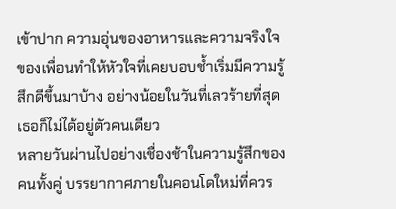เข้าปาก ความอุ่นของอาหารและความจริงใจของเพื่อนทำให้หัวใจที่เคยบอบช้ำเริ่มมีความรู้สึกดีขึ้นมาบ้าง อย่างน้อยในวันที่เลวร้ายที่สุด เธอก็ไม่ได้อยู่ตัวคนเดียว
หลายวันผ่านไปอย่างเชื่องช้าในความรู้สึกของคนทั้งคู่ บรรยากาศภายในคอนโดใหม่ที่ควร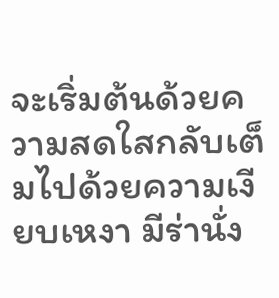จะเริ่มต้นด้วยความสดใสกลับเต็มไปด้วยความเงียบเหงา มีร่านั่ง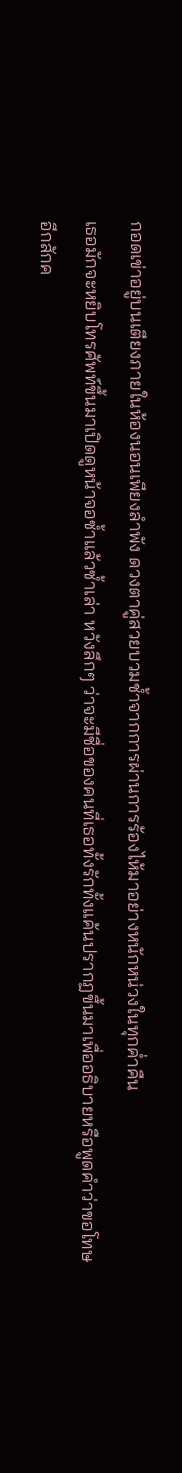กอดเข่าอยู่บนเตียงภายในห้องนอนเพียงลำพัง ดวงตาคู่สวยบวมช้ำจากการผ่านการร้องไห้มาอย่างหนักหน่วงในทุกค่ำคืน
เธอมักจะหยิบโทรศัพท์ขึ้นมาเปิดดูหน้าจอซ้ำแล้วซ้ำเล่า หวังลึกๆ ว่าจะมีชื่อของคนที่เธอทั้งรักทั้งแค้นปรากฏขึ้นมาเพื่ออธิบายหรือพูดคำว่าขอโทษอีกสักค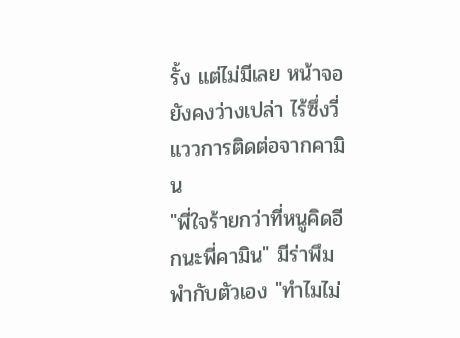รั้ง แต่ไม่มีเลย หน้าจอยังคงว่างเปล่า ไร้ซึ่งวี่แววการติดต่อจากคามิน
"พี่ใจร้ายกว่าที่หนูคิดอีกนะพี่คามิน" มีร่าพึมพำกับตัวเอง "ทำไมไม่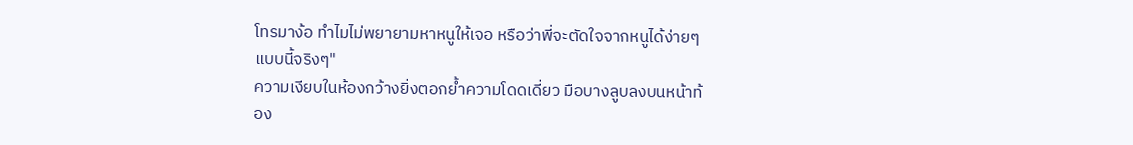โทรมาง้อ ทำไมไม่พยายามหาหนูให้เจอ หรือว่าพี่จะตัดใจจากหนูได้ง่ายๆ แบบนี้จริงๆ"
ความเงียบในห้องกว้างยิ่งตอกย้ำความโดดเดี่ยว มือบางลูบลงบนหน้าท้อง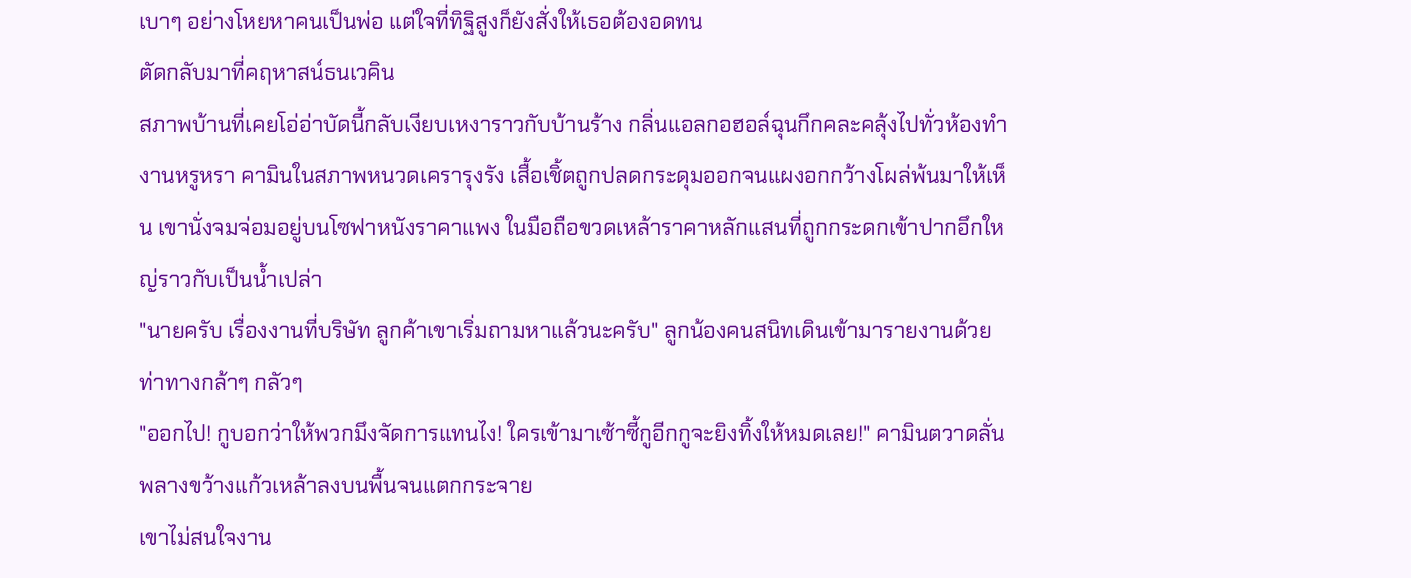เบาๆ อย่างโหยหาคนเป็นพ่อ แต่ใจที่ทิฐิสูงก็ยังสั่งให้เธอต้องอดทน
ตัดกลับมาที่คฤหาสน์ธนเวคิน
สภาพบ้านที่เคยโอ่อ่าบัดนี้กลับเงียบเหงาราวกับบ้านร้าง กลิ่นแอลกอฮอล์ฉุนกึกคละคลุ้งไปทั่วห้องทำงานหรูหรา คามินในสภาพหนวดเครารุงรัง เสื้อเชิ้ตถูกปลดกระดุมออกจนแผงอกกว้างโผล่พ้นมาให้เห็น เขานั่งจมจ่อมอยู่บนโซฟาหนังราคาแพง ในมือถือขวดเหล้าราคาหลักแสนที่ถูกกระดกเข้าปากอึกใหญ่ราวกับเป็นน้ำเปล่า
"นายครับ เรื่องงานที่บริษัท ลูกค้าเขาเริ่มถามหาแล้วนะครับ" ลูกน้องคนสนิทเดินเข้ามารายงานด้วยท่าทางกล้าๆ กลัวๆ
"ออกไป! กูบอกว่าให้พวกมึงจัดการแทนไง! ใครเข้ามาเซ้าซี้กูอีกกูจะยิงทิ้งให้หมดเลย!" คามินตวาดลั่นพลางขว้างแก้วเหล้าลงบนพื้นจนแตกกระจาย
เขาไม่สนใจงาน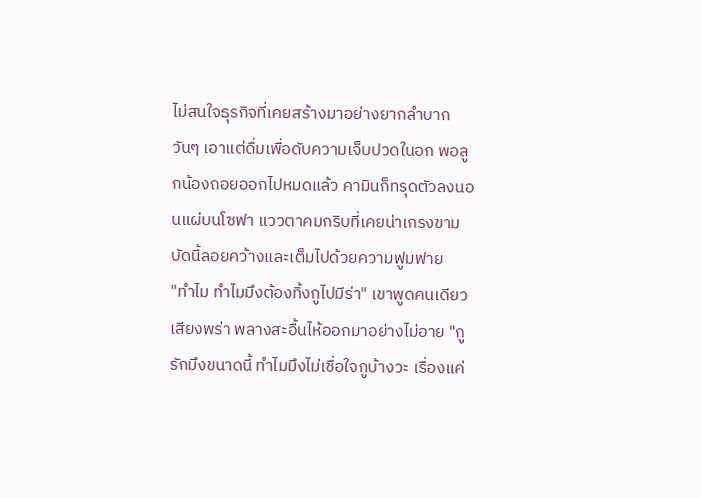ไม่สนใจธุรกิจที่เคยสร้างมาอย่างยากลำบาก วันๆ เอาแต่ดื่มเพื่อดับความเจ็บปวดในอก พอลูกน้องถอยออกไปหมดแล้ว คามินก็ทรุดตัวลงนอนแผ่บนโซฟา แววตาคมกริบที่เคยน่าเกรงขามบัดนี้ลอยคว้างและเต็มไปด้วยความฟูมฟาย
"ทำไม ทำไมมึงต้องทิ้งกูไปมีร่า" เขาพูดคนเดียวเสียงพร่า พลางสะอื้นไห้ออกมาอย่างไม่อาย "กูรักมึงขนาดนี้ ทำไมมึงไม่เชื่อใจกูบ้างวะ เรื่องแค่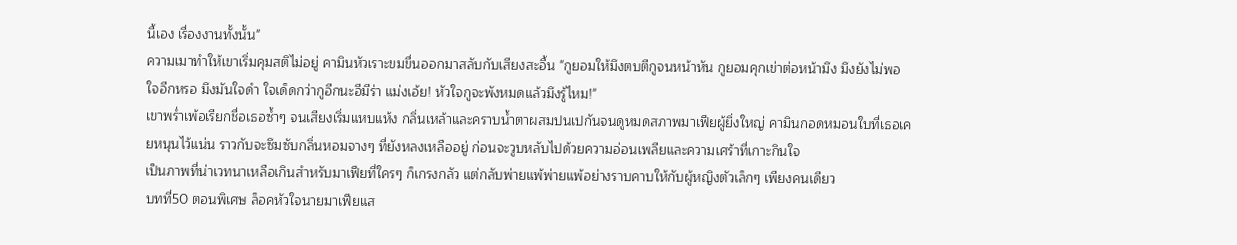นี้เอง เรื่องงานทั้งนั้น"
ความเมาทำให้เขาเริ่มคุมสติไม่อยู่ คามินหัวเราะขมขื่นออกมาสลับกับเสียงสะอื้น "กูยอมให้มึงตบตีกูจนหน้าหัน กูยอมคุกเข่าต่อหน้ามึง มึงยังไม่พอใจอีกหรอ มึงมันใจดำ ใจเด็ดกว่ากูอีกนะอีมีร่า แม่งเอ้ย! หัวใจกูจะพังหมดแล้วมึงรู้ไหม!"
เขาพร่ำเพ้อเรียกชื่อเธอซ้ำๆ จนเสียงเริ่มแหบแห้ง กลิ่นเหล้าและคราบน้ำตาผสมปนเปกันจนดูหมดสภาพมาเฟียผู้ยิ่งใหญ่ คามินกอดหมอนใบที่เธอเคยหนุนไว้แน่น ราวกับจะซึมซับกลิ่นหอมจางๆ ที่ยังหลงเหลืออยู่ ก่อนจะวูบหลับไปด้วยความอ่อนเพลียและความเศร้าที่เกาะกินใจ
เป็นภาพที่น่าเวทนาเหลือเกินสำหรับมาเฟียที่ใครๆ ก็เกรงกลัว แต่กลับพ่ายแพ้พ่ายแพ้อย่างราบคาบให้กับผู้หญิงตัวเล็กๆ เพียงคนเดียว
บทที่50 ตอนพิเศษ ล็อคหัวใจนายมาเฟียแส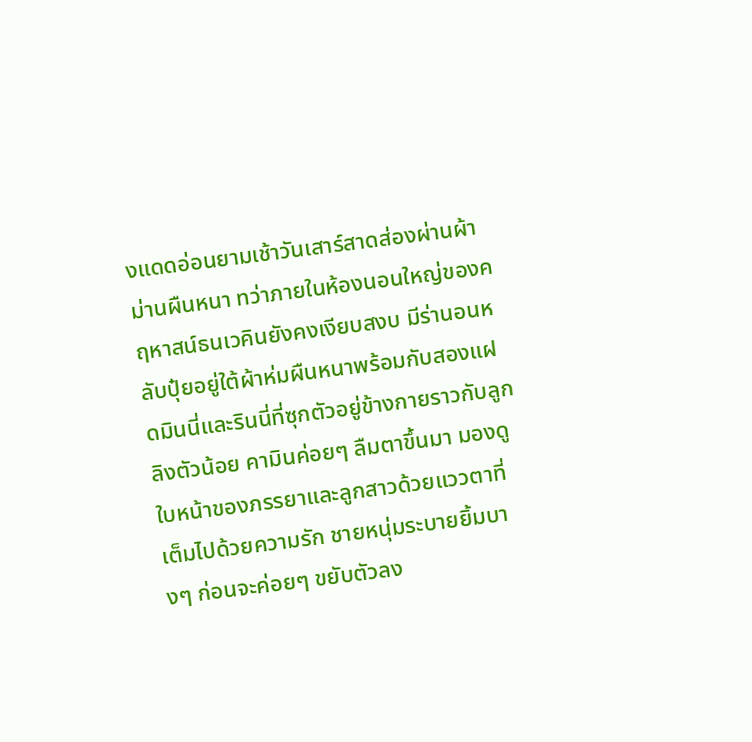งแดดอ่อนยามเช้าวันเสาร์สาดส่องผ่านผ้าม่านผืนหนา ทว่าภายในห้องนอนใหญ่ของคฤหาสน์ธนเวคินยังคงเงียบสงบ มีร่านอนหลับปุ๋ยอยู่ใต้ผ้าห่มผืนหนาพร้อมกับสองแฝดมินนี่และรินนี่ที่ซุกตัวอยู่ข้างกายราวกับลูกลิงตัวน้อย คามินค่อยๆ ลืมตาขึ้นมา มองดูใบหน้าของภรรยาและลูกสาวด้วยแววตาที่เต็มไปด้วยความรัก ชายหนุ่มระบายยิ้มบางๆ ก่อนจะค่อยๆ ขยับตัวลง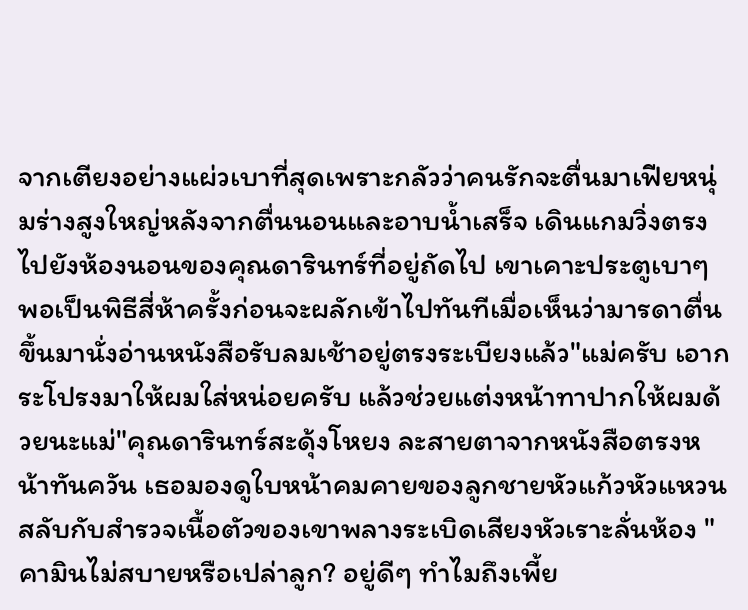จากเตียงอย่างแผ่วเบาที่สุดเพราะกลัวว่าคนรักจะตื่นมาเฟียหนุ่มร่างสูงใหญ่หลังจากตื่นนอนและอาบน้ำเสร็จ เดินแกมวิ่งตรงไปยังห้องนอนของคุณดารินทร์ที่อยู่ถัดไป เขาเคาะประตูเบาๆ พอเป็นพิธีสี่ห้าครั้งก่อนจะผลักเข้าไปทันทีเมื่อเห็นว่ามารดาตื่นขึ้นมานั่งอ่านหนังสือรับลมเช้าอยู่ตรงระเบียงแล้ว"แม่ครับ เอากระโปรงมาให้ผมใส่หน่อยครับ แล้วช่วยแต่งหน้าทาปากให้ผมด้วยนะแม่"คุณดารินทร์สะดุ้งโหยง ละสายตาจากหนังสือตรงหน้าทันควัน เธอมองดูใบหน้าคมคายของลูกชายหัวแก้วหัวแหวนสลับกับสำรวจเนื้อตัวของเขาพลางระเบิดเสียงหัวเราะลั่นห้อง "คามินไม่สบายหรือเปล่าลูก? อยู่ดีๆ ทำไมถึงเพี้ย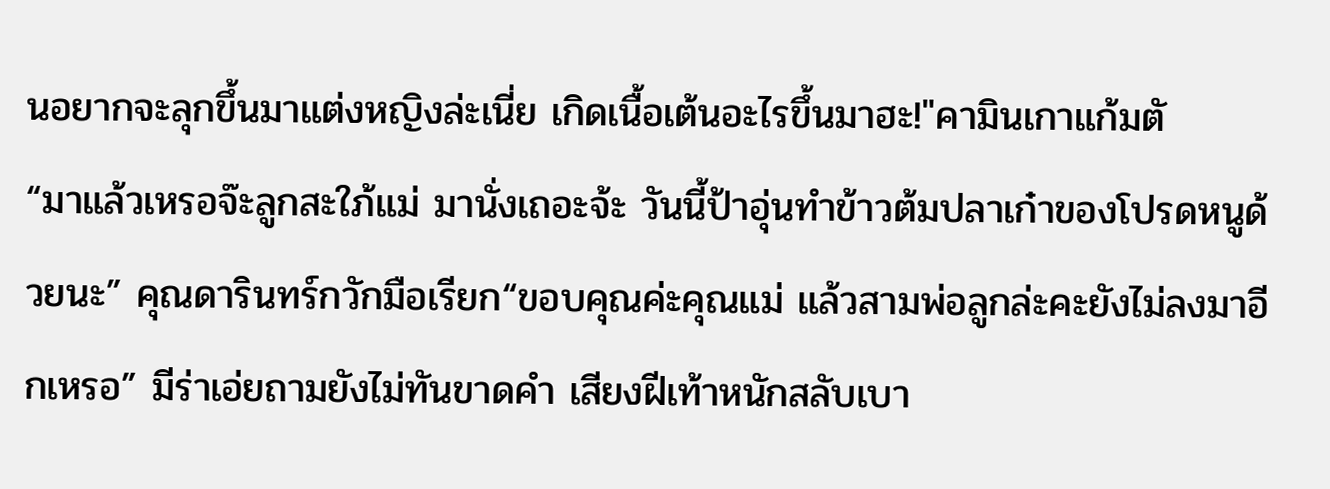นอยากจะลุกขึ้นมาแต่งหญิงล่ะเนี่ย เกิดเนื้อเต้นอะไรขึ้นมาฮะ!"คามินเกาแก้มตั
“มาแล้วเหรอจ๊ะลูกสะใภ้แม่ มานั่งเถอะจ้ะ วันนี้ป้าอุ่นทำข้าวต้มปลาเก๋าของโปรดหนูด้วยนะ” คุณดารินทร์กวักมือเรียก“ขอบคุณค่ะคุณแม่ แล้วสามพ่อลูกล่ะคะยังไม่ลงมาอีกเหรอ” มีร่าเอ่ยถามยังไม่ทันขาดคำ เสียงฝีเท้าหนักสลับเบา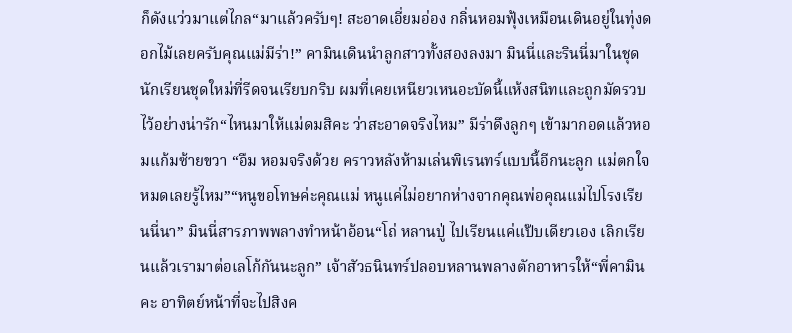ก็ดังแว่วมาแต่ไกล“มาแล้วครับๆ! สะอาดเอี่ยมอ่อง กลิ่นหอมฟุ้งเหมือนเดินอยู่ในทุ่งดอกไม้เลยครับคุณแม่มีร่า!” คามินเดินนำลูกสาวทั้งสองลงมา มินนี่และรินนี่มาในชุดนักเรียนชุดใหม่ที่รีดจนเรียบกริบ ผมที่เคยเหนียวเหนอะบัดนี้แห้งสนิทและถูกมัดรวบไว้อย่างน่ารัก“ไหนมาให้แม่ดมสิคะ ว่าสะอาดจริงไหม” มีร่าดึงลูกๆ เข้ามากอดแล้วหอมแก้มซ้ายขวา “อืม หอมจริงด้วย คราวหลังห้ามเล่นพิเรนทร์แบบนี้อีกนะลูก แม่ตกใจหมดเลยรู้ไหม”“หนูขอโทษค่ะคุณแม่ หนูแค่ไม่อยากห่างจากคุณพ่อคุณแม่ไปโรงเรียนนี่นา” มินนี่สารภาพพลางทำหน้าอ้อน“โถ่ หลานปู่ ไปเรียนแค่แป๊บเดียวเอง เลิกเรียนแล้วเรามาต่อเลโก้กันนะลูก” เจ้าสัวธนินทร์ปลอบหลานพลางตักอาหารให้“พี่คามินคะ อาทิตย์หน้าที่จะไปสิงค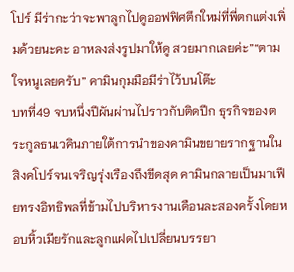โปร์ มีร่ากะว่าจะพาลูกไปดูออฟฟิศตึกใหม่ที่พี่ตกแต่งเพิ่มด้วยนะคะ อาหลงส่งรูปมาให้ดู สวยมากเลยค่ะ”“ตามใจหนูเลยครับ” คามินกุมมือมีร่าไว้บนโต๊ะ
บทที่49 จบหนึ่งปีผันผ่านไปราวกับติดปีก ธุรกิจของตระกูลธนเวคินภายใต้การนำของคามินขยายรากฐานในสิงคโปร์จนเจริญรุ่งเรืองถึงขีดสุด คามินกลายเป็นมาเฟียทรงอิทธิพลที่ข้ามไปบริหารงานเดือนละสองครั้งโดยหอบหิ้วเมียรักและลูกแฝดไปเปลี่ยนบรรยา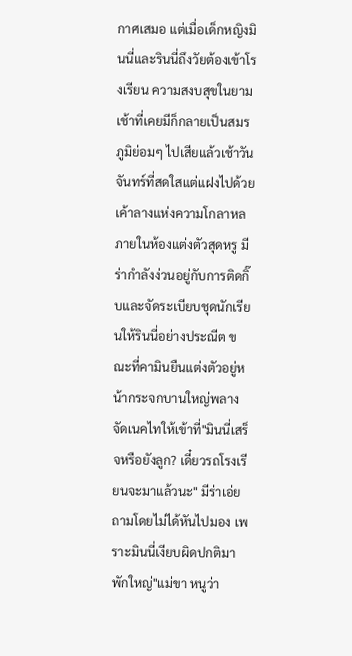กาศเสมอ แต่เมื่อเด็กหญิงมินนี่และรินนี่ถึงวัยต้องเข้าโรงเรียน ความสงบสุขในยามเช้าที่เคยมีก็กลายเป็นสมรภูมิย่อมๆ ไปเสียแล้วเช้าวันจันทร์ที่สดใสแต่แฝงไปด้วยเค้าลางแห่งความโกลาหล ภายในห้องแต่งตัวสุดหรู มีร่ากำลังง่วนอยู่กับการติดกิ๊บและจัดระเบียบชุดนักเรียนให้รินนี่อย่างประณีต ขณะที่คามินยืนแต่งตัวอยู่หน้ากระจกบานใหญ่พลางจัดเนคไทให้เข้าที่"มินนี่เสร็จหรือยังลูก? เดี๋ยวรถโรงเรียนจะมาแล้วนะ" มีร่าเอ่ยถามโดยไม่ได้หันไปมอง เพราะมินนี่เงียบผิดปกติมาพักใหญ่"แม่ขา หนูว่า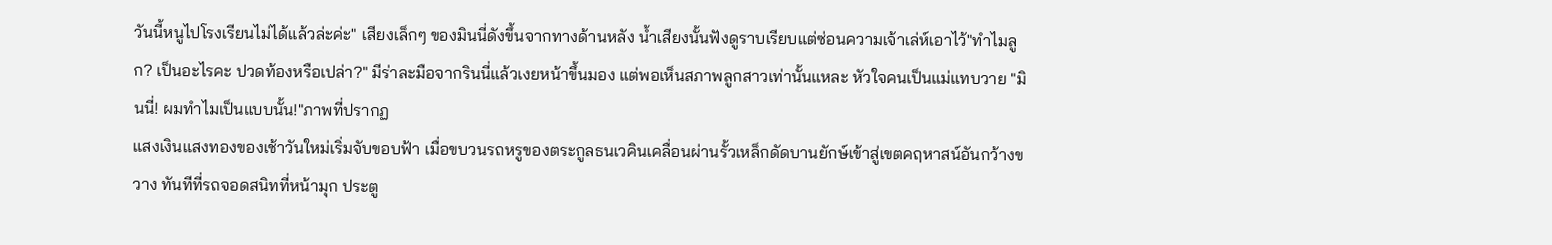วันนี้หนูไปโรงเรียนไม่ได้แล้วล่ะค่ะ" เสียงเล็กๆ ของมินนี่ดังขึ้นจากทางด้านหลัง น้ำเสียงนั้นฟังดูราบเรียบแต่ซ่อนความเจ้าเล่ห์เอาไว้"ทำไมลูก? เป็นอะไรคะ ปวดท้องหรือเปล่า?" มีร่าละมือจากรินนี่แล้วเงยหน้าขึ้นมอง แต่พอเห็นสภาพลูกสาวเท่านั้นแหละ หัวใจคนเป็นแม่แทบวาย "มินนี่! ผมทำไมเป็นแบบนั้น!"ภาพที่ปรากฏ
แสงเงินแสงทองของเช้าวันใหม่เริ่มจับขอบฟ้า เมื่อขบวนรถหรูของตระกูลธนเวคินเคลื่อนผ่านรั้วเหล็กดัดบานยักษ์เข้าสู่เขตคฤหาสน์อันกว้างขวาง ทันทีที่รถจอดสนิทที่หน้ามุก ประตู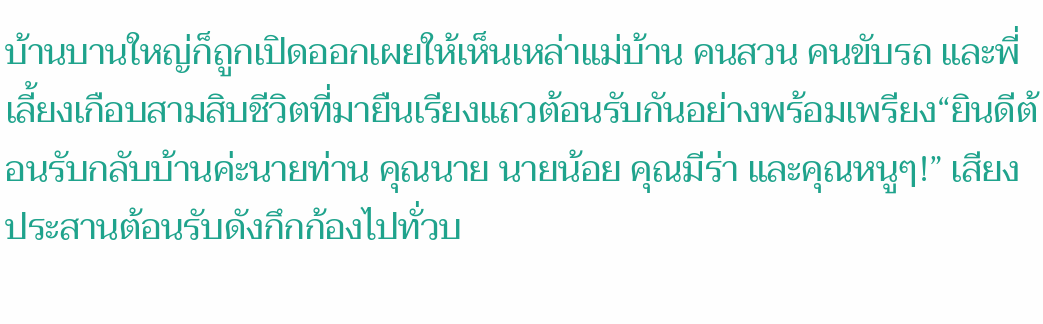บ้านบานใหญ่ก็ถูกเปิดออกเผยให้เห็นเหล่าแม่บ้าน คนสวน คนขับรถ และพี่เลี้ยงเกือบสามสิบชีวิตที่มายืนเรียงแถวต้อนรับกันอย่างพร้อมเพรียง“ยินดีต้อนรับกลับบ้านค่ะนายท่าน คุณนาย นายน้อย คุณมีร่า และคุณหนูๆ!” เสียงประสานต้อนรับดังกึกก้องไปทั่วบ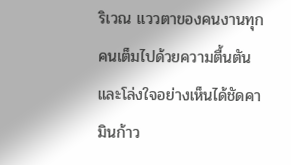ริเวณ แววตาของคนงานทุกคนเต็มไปด้วยความตื้นตันและโล่งใจอย่างเห็นได้ชัดคามินก้าว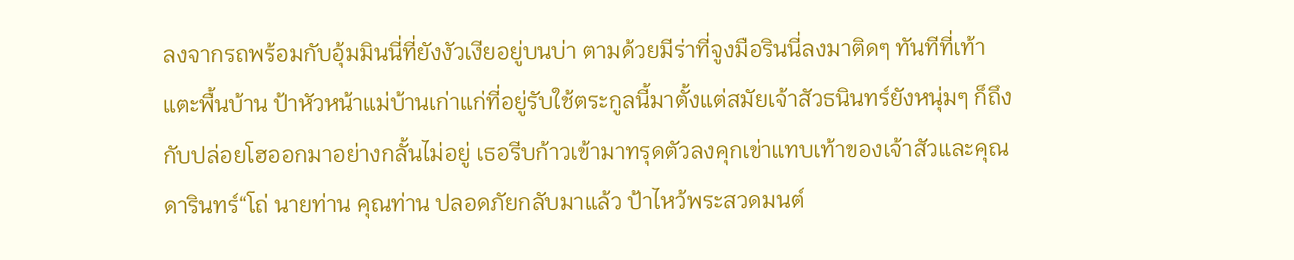ลงจากรถพร้อมกับอุ้มมินนี่ที่ยังงัวเงียอยู่บนบ่า ตามด้วยมีร่าที่จูงมือรินนี่ลงมาติดๆ ทันทีที่เท้าแตะพื้นบ้าน ป้าหัวหน้าแม่บ้านเก่าแก่ที่อยู่รับใช้ตระกูลนี้มาตั้งแต่สมัยเจ้าสัวธนินทร์ยังหนุ่มๆ ก็ถึงกับปล่อยโฮออกมาอย่างกลั้นไม่อยู่ เธอรีบก้าวเข้ามาทรุดตัวลงคุกเข่าแทบเท้าของเจ้าสัวและคุณดารินทร์“โถ่ นายท่าน คุณท่าน ปลอดภัยกลับมาแล้ว ป้าไหว้พระสวดมนต์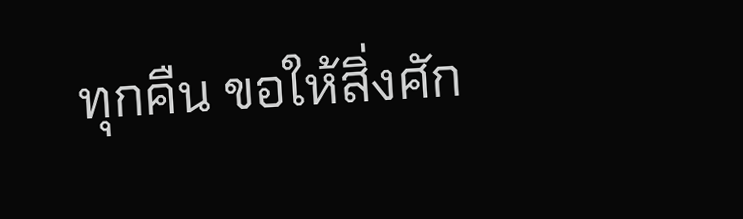ทุกคืน ขอให้สิ่งศัก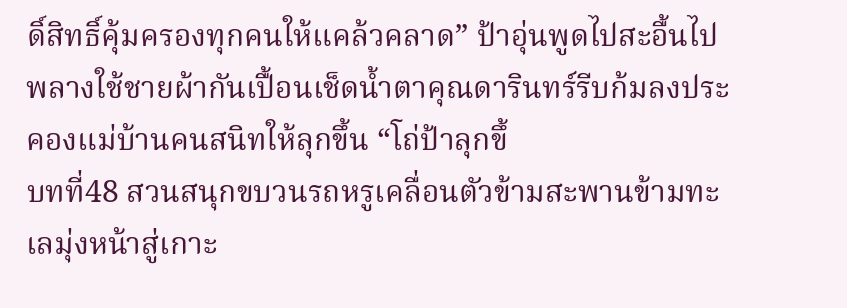ดิ์สิทธิ์คุ้มครองทุกคนให้แคล้วคลาด” ป้าอุ่นพูดไปสะอื้นไป พลางใช้ชายผ้ากันเปื้อนเช็ดน้ำตาคุณดารินทร์รีบก้มลงประคองแม่บ้านคนสนิทให้ลุกขึ้น “โถ่ป้าลุกขึ้
บทที่48 สวนสนุกขบวนรถหรูเคลื่อนตัวข้ามสะพานข้ามทะเลมุ่งหน้าสู่เกาะ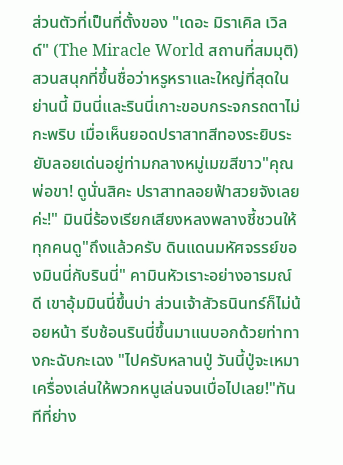ส่วนตัวที่เป็นที่ตั้งของ "เดอะ มิราเคิล เวิลด์" (The Miracle World สถานที่สมมุติ) สวนสนุกที่ขึ้นชื่อว่าหรูหราและใหญ่ที่สุดในย่านนี้ มินนี่และรินนี่เกาะขอบกระจกรถตาไม่กะพริบ เมื่อเห็นยอดปราสาทสีทองระยิบระยับลอยเด่นอยู่ท่ามกลางหมู่เมฆสีขาว"คุณพ่อขา! ดูนั่นสิคะ ปราสาทลอยฟ้าสวยจังเลยค่ะ!" มินนี่ร้องเรียกเสียงหลงพลางชี้ชวนให้ทุกคนดู"ถึงแล้วครับ ดินแดนมหัศจรรย์ของมินนี่กับรินนี่" คามินหัวเราะอย่างอารมณ์ดี เขาอุ้มมินนี่ขึ้นบ่า ส่วนเจ้าสัวธนินทร์ก็ไม่น้อยหน้า รีบช้อนรินนี่ขึ้นมาแนบอกด้วยท่าทางกะฉับกะเฉง "ไปครับหลานปู่ วันนี้ปู่จะเหมาเครื่องเล่นให้พวกหนูเล่นจนเบื่อไปเลย!"ทันทีที่ย่าง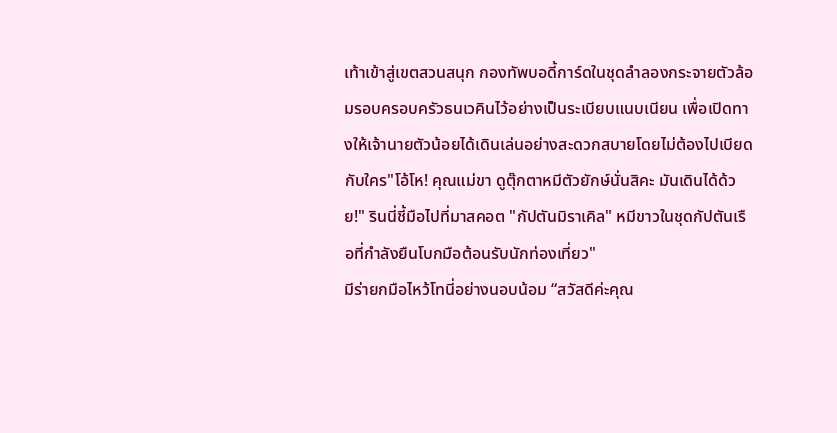เท้าเข้าสู่เขตสวนสนุก กองทัพบอดี้การ์ดในชุดลำลองกระจายตัวล้อมรอบครอบครัวธนเวคินไว้อย่างเป็นระเบียบแนบเนียน เพื่อเปิดทางให้เจ้านายตัวน้อยได้เดินเล่นอย่างสะดวกสบายโดยไม่ต้องไปเบียดกับใคร"โอ้โห! คุณแม่ขา ดูตุ๊กตาหมีตัวยักษ์นั่นสิคะ มันเดินได้ด้วย!" รินนี่ชี้มือไปที่มาสคอต "กัปตันมิราเคิล" หมีขาวในชุดกัปตันเรือที่กำลังยืนโบกมือต้อนรับนักท่องเที่ยว"
มีร่ายกมือไหว้โทนี่อย่างนอบน้อม “สวัสดีค่ะคุณ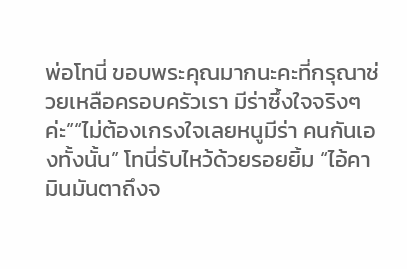พ่อโทนี่ ขอบพระคุณมากนะคะที่กรุณาช่วยเหลือครอบครัวเรา มีร่าซึ้งใจจริงๆ ค่ะ”“ไม่ต้องเกรงใจเลยหนูมีร่า คนกันเองทั้งนั้น” โทนี่รับไหว้ด้วยรอยยิ้ม “ไอ้คามินมันตาถึงจ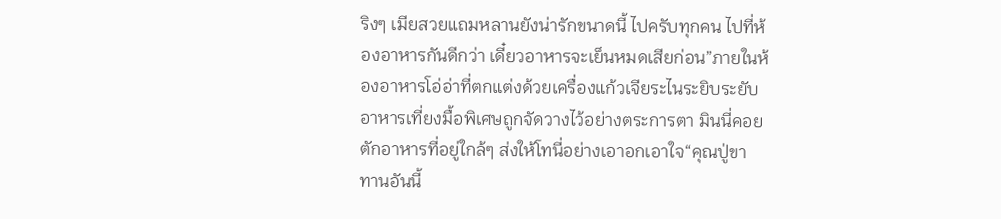ริงๆ เมียสวยแถมหลานยังน่ารักขนาดนี้ ไปครับทุกคน ไปที่ห้องอาหารกันดีกว่า เดี๋ยวอาหารจะเย็นหมดเสียก่อน”ภายในห้องอาหารโอ่อ่าที่ตกแต่งด้วยเครื่องแก้วเจียระไนระยิบระยับ อาหารเที่ยงมื้อพิเศษถูกจัดวางไว้อย่างตระการตา มินนี่คอยตักอาหารที่อยู่ใกล้ๆ ส่งให้โทนี่อย่างเอาอกเอาใจ“คุณปู่ขา ทานอันนี้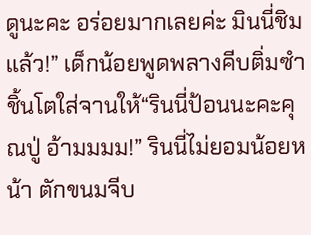ดูนะคะ อร่อยมากเลยค่ะ มินนี่ชิมแล้ว!” เด็กน้อยพูดพลางคีบติ่มซำชิ้นโตใส่จานให้“รินนี่ป้อนนะคะคุณปู่ อ้ามมมม!” รินนี่ไม่ยอมน้อยหน้า ตักขนมจีบ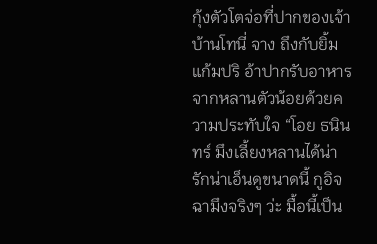กุ้งตัวโตจ่อที่ปากของเจ้าบ้านโทนี่ จาง ถึงกับยิ้มแก้มปริ อ้าปากรับอาหารจากหลานตัวน้อยด้วยความประทับใจ “โอย ธนินทร์ มึงเลี้ยงหลานได้น่ารักน่าเอ็นดูขนาดนี้ กูอิจฉามึงจริงๆ ว่ะ มื้อนี้เป็น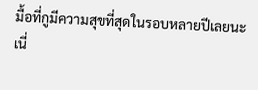มื้อที่กูมีความสุขที่สุดในรอบหลายปีเลยนะเนี่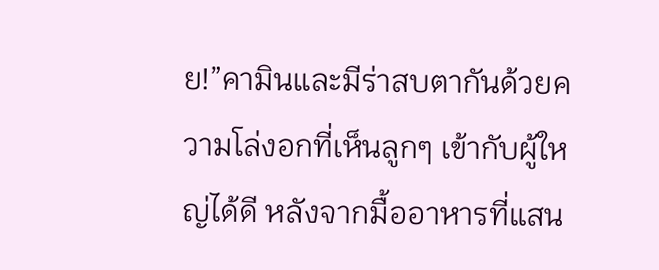ย!”คามินและมีร่าสบตากันด้วยความโล่งอกที่เห็นลูกๆ เข้ากับผู้ใหญ่ได้ดี หลังจากมื้ออาหารที่แสน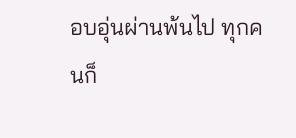อบอุ่นผ่านพ้นไป ทุกคนก็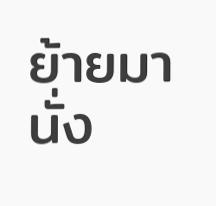ย้ายมานั่ง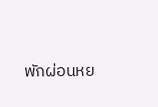พักผ่อนหย